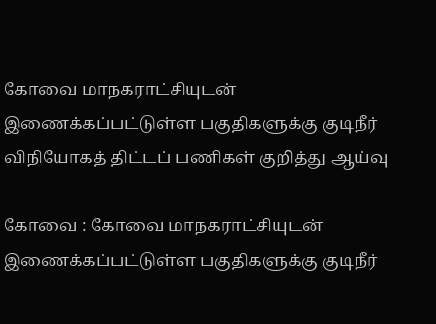கோவை மாநகராட்சியுடன் இணைக்கப்பட்டுள்ள பகுதிகளுக்கு குடிநீர் விநியோகத் திட்டப் பணிகள் குறித்து ஆய்வு

கோவை : கோவை மாநகராட்சியுடன் இணைக்கப்பட்டுள்ள பகுதிகளுக்கு குடிநீர்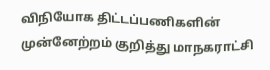விநியோக திட்டப்பணிகளின் முன்னேற்றம் குறித்து மாநகராட்சி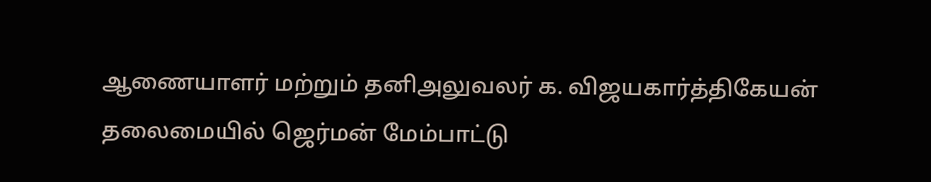ஆணையாளர் மற்றும் தனிஅலுவலர் க. விஜயகார்த்திகேயன் தலைமையில் ஜெர்மன் மேம்பாட்டு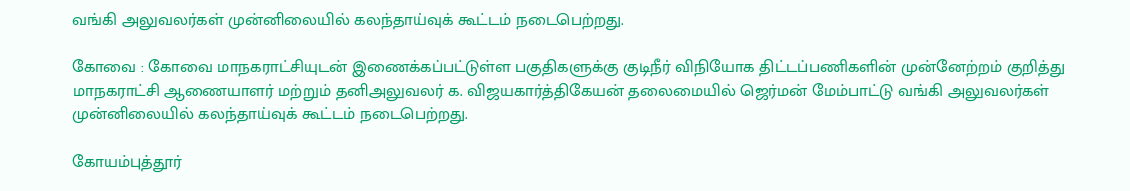வங்கி அலுவலர்கள் முன்னிலையில் கலந்தாய்வுக் கூட்டம் நடைபெற்றது.

கோவை : கோவை மாநகராட்சியுடன் இணைக்கப்பட்டுள்ள பகுதிகளுக்கு குடிநீர் விநியோக திட்டப்பணிகளின் முன்னேற்றம் குறித்து மாநகராட்சி ஆணையாளர் மற்றும் தனிஅலுவலர் க. விஜயகார்த்திகேயன் தலைமையில் ஜெர்மன் மேம்பாட்டு வங்கி அலுவலர்கள் முன்னிலையில் கலந்தாய்வுக் கூட்டம் நடைபெற்றது.

கோயம்புத்தூர்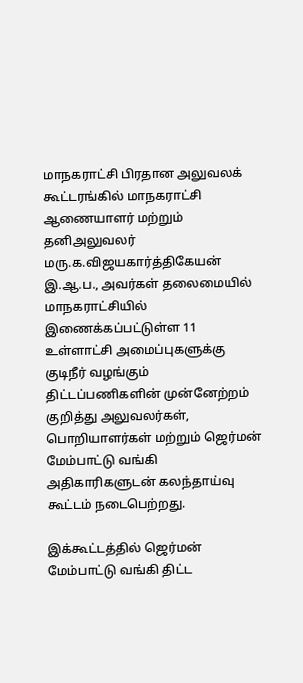மாநகராட்சி பிரதான அலுவலக் கூட்டரங்கில் மாநகராட்சி ஆணையாளர் மற்றும் தனிஅலுவலர் மரு.க.விஜயகார்த்திகேயன் இ.ஆ.ப., அவர்கள் தலைமையில் மாநகராட்சியில் இணைக்கப்பட்டுள்ள 11 உள்ளாட்சி அமைப்புகளுக்கு குடிநீர் வழங்கும் திட்டப்பணிகளின் முன்னேற்றம் குறித்து அலுவலர்கள், பொறியாளர்கள் மற்றும் ஜெர்மன் மேம்பாட்டு வங்கி அதிகாரிகளுடன் கலந்தாய்வு கூட்டம் நடைபெற்றது.

இக்கூட்டத்தில் ஜெர்மன் மேம்பாட்டு வங்கி திட்ட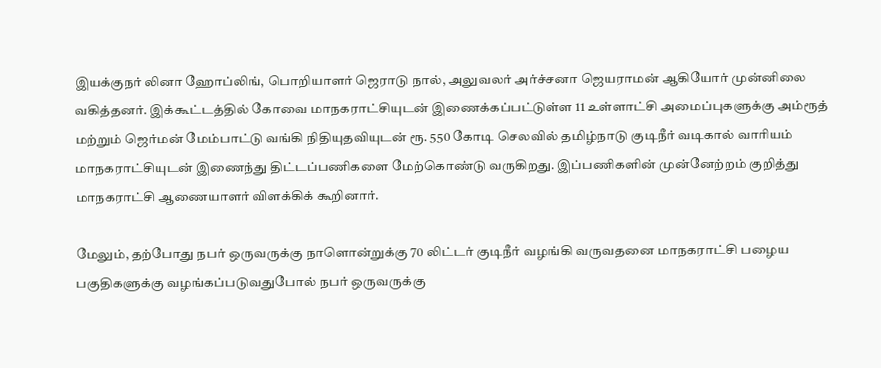இயக்குநர் லினா ஹோப்லிங், பொறியாளர் ஜெராடு நால், அலுவலர் அர்ச்சனா ஜெயராமன் ஆகியோர் முன்னிலை வகித்தனர். இக்கூட்டத்தில் கோவை மாநகராட்சியுடன் இணைக்கப்பட்டுள்ள 11 உள்ளாட்சி அமைப்புகளுக்கு அம்ரூத் மற்றும் ஜெர்மன் மேம்பாட்டு வங்கி நிதியுதவியுடன் ரூ. 550 கோடி செலவில் தமிழ்நாடு குடிநீர் வடிகால் வாரியம் மாநகராட்சியுடன் இணைந்து திட்டப்பணிகளை மேற்கொண்டு வருகிறது. இப்பணிகளின் முன்னேற்றம் குறித்து மாநகராட்சி ஆணையாளர் விளக்கிக் கூறினார்.

மேலும், தற்போது நபர் ஒருவருக்கு நாளொன்றுக்கு 70 லிட்டர் குடிநீர் வழங்கி வருவதனை மாநகராட்சி பழைய பகுதிகளுக்கு வழங்கப்படுவதுபோல் நபர் ஒருவருக்கு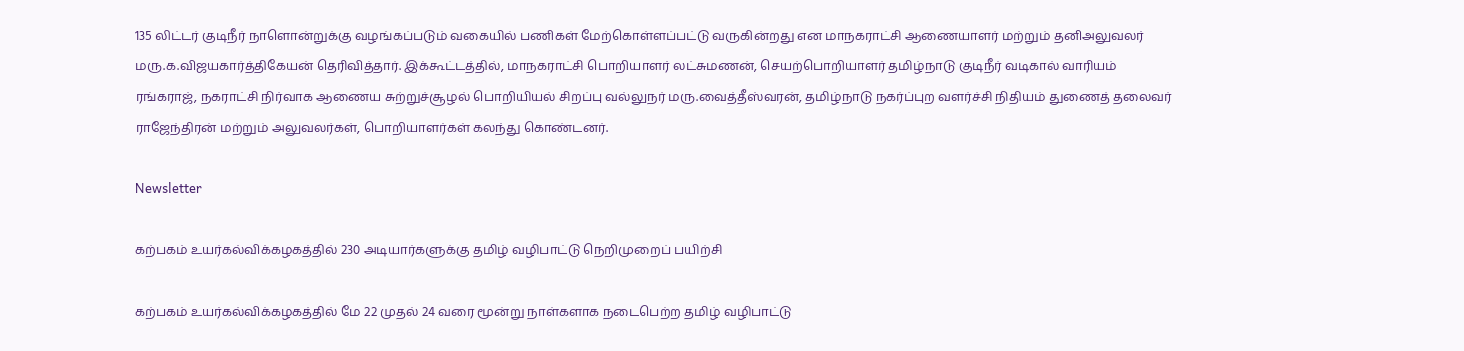135 லிட்டர் குடிநீர் நாளொன்றுக்கு வழங்கப்படும் வகையில் பணிகள் மேற்கொள்ளப்பட்டு வருகின்றது என மாநகராட்சி ஆணையாளர் மற்றும் தனிஅலுவலர் மரு.க.விஜயகார்த்திகேயன் தெரிவித்தார். இக்கூட்டத்தில், மாநகராட்சி பொறியாளர் லட்சுமணன், செயற்பொறியாளர் தமிழ்நாடு குடிநீர் வடிகால் வாரியம் ரங்கராஜ், நகராட்சி நிர்வாக ஆணைய சுற்றுச்சூழல் பொறியியல் சிறப்பு வல்லுநர் மரு.வைத்தீஸ்வரன், தமிழ்நாடு நகர்ப்புற வளர்ச்சி நிதியம் துணைத் தலைவர் ராஜேந்திரன் மற்றும் அலுவலர்கள், பொறியாளர்கள் கலந்து கொண்டனர்.

Newsletter

கற்பகம் உயர்கல்விக்கழகத்தில் 230 அடியார்களுக்கு தமிழ் வழிபாட்டு நெறிமுறைப் பயிற்சி

கற்பகம் உயர்கல்விக்கழகத்தில் மே 22 முதல் 24 வரை மூன்று நாள்களாக நடைபெற்ற தமிழ் வழிபாட்டு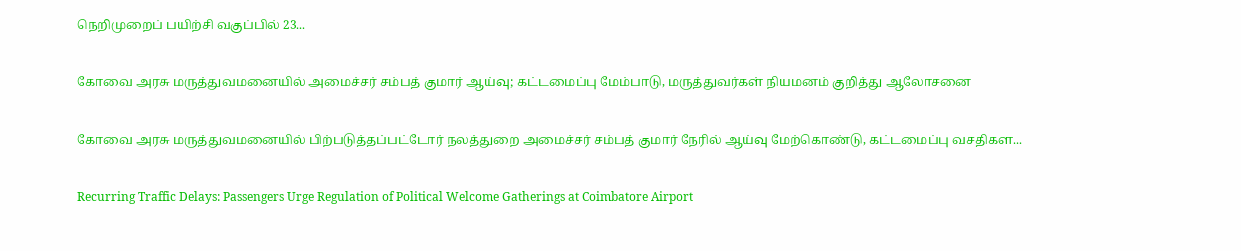நெறிமுறைப் பயிற்சி வகுப்பில் 23...

கோவை அரசு மருத்துவமனையில் அமைச்சர் சம்பத் குமார் ஆய்வு; கட்டமைப்பு மேம்பாடு, மருத்துவர்கள் நியமனம் குறித்து ஆலோசனை

கோவை அரசு மருத்துவமனையில் பிற்படுத்தப்பட்டோர் நலத்துறை அமைச்சர் சம்பத் குமார் நேரில் ஆய்வு மேற்கொண்டு, கட்டமைப்பு வசதிகள...

Recurring Traffic Delays: Passengers Urge Regulation of Political Welcome Gatherings at Coimbatore Airport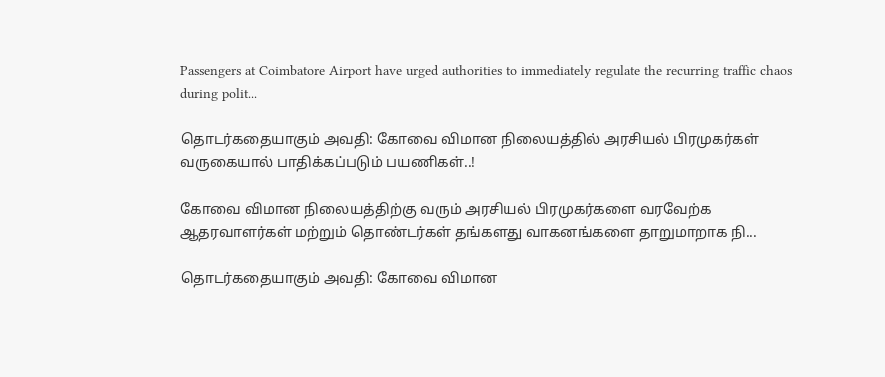Passengers at Coimbatore Airport have urged authorities to immediately regulate the recurring traffic chaos during polit...

தொடர்கதையாகும் அவதி: கோவை விமான நிலையத்தில் அரசியல் பிரமுகர்கள் வருகையால் பாதிக்கப்படும் பயணிகள்..!

கோவை விமான நிலையத்திற்கு வரும் அரசியல் பிரமுகர்களை வரவேற்க ஆதரவாளர்கள் மற்றும் தொண்டர்கள் தங்களது வாகனங்களை தாறுமாறாக நி...

தொடர்கதையாகும் அவதி: கோவை விமான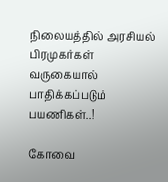நிலையத்தில் அரசியல் பிரமுகர்கள் வருகையால் பாதிக்கப்படும் பயணிகள்..!

கோவை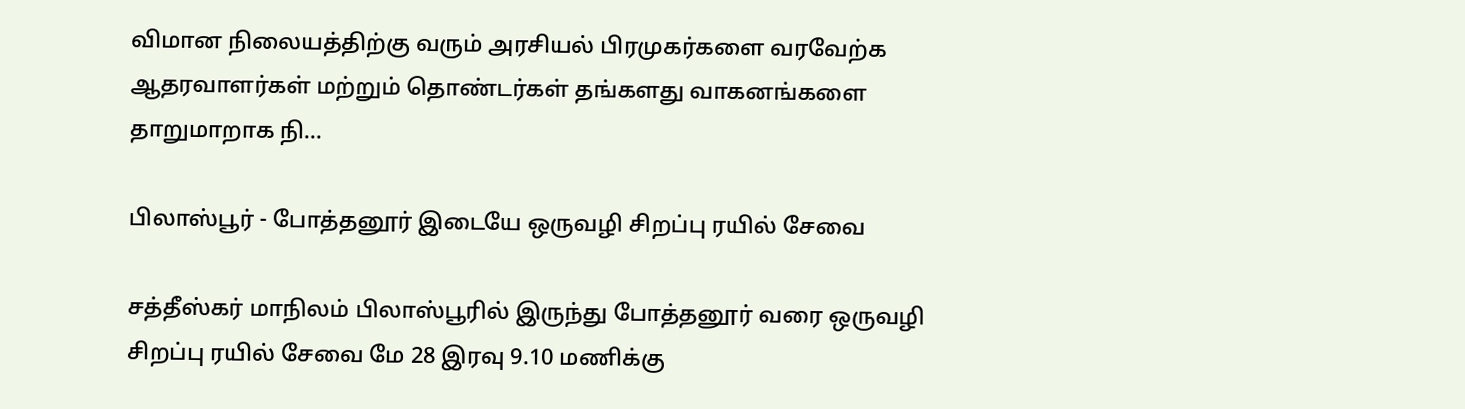விமான நிலையத்திற்கு வரும் அரசியல் பிரமுகர்களை வரவேற்க ஆதரவாளர்கள் மற்றும் தொண்டர்கள் தங்களது வாகனங்களை தாறுமாறாக நி...

பிலாஸ்பூர் - போத்தனூர் இடையே ஒருவழி சிறப்பு ரயில் சேவை

சத்தீஸ்கர் மாநிலம் பிலாஸ்பூரில் இருந்து போத்தனூர் வரை ஒருவழி சிறப்பு ரயில் சேவை மே 28 இரவு 9.10 மணிக்கு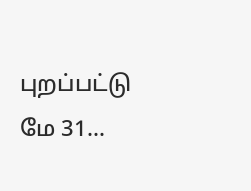புறப்பட்டு மே 31...